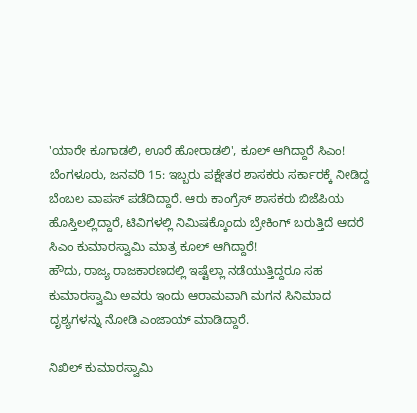'ಯಾರೇ ಕೂಗಾಡಲಿ, ಊರೆ ಹೋರಾಡಲಿ', ಕೂಲ್ ಆಗಿದ್ದಾರೆ ಸಿಎಂ!
ಬೆಂಗಳೂರು, ಜನವರಿ 15: ಇಬ್ಬರು ಪಕ್ಷೇತರ ಶಾಸಕರು ಸರ್ಕಾರಕ್ಕೆ ನೀಡಿದ್ದ ಬೆಂಬಲ ವಾಪಸ್ ಪಡೆದಿದ್ದಾರೆ. ಆರು ಕಾಂಗ್ರೆಸ್ ಶಾಸಕರು ಬಿಜೆಪಿಯ ಹೊಸ್ತಿಲಲ್ಲಿದ್ದಾರೆ, ಟಿವಿಗಳಲ್ಲಿ ನಿಮಿಷಕ್ಕೊಂದು ಬ್ರೇಕಿಂಗ್ ಬರುತ್ತಿದೆ ಆದರೆ ಸಿಎಂ ಕುಮಾರಸ್ವಾಮಿ ಮಾತ್ರ ಕೂಲ್ ಆಗಿದ್ದಾರೆ!
ಹೌದು, ರಾಜ್ಯ ರಾಜಕಾರಣದಲ್ಲಿ ಇಷ್ಟೆಲ್ಲಾ ನಡೆಯುತ್ತಿದ್ದರೂ ಸಹ ಕುಮಾರಸ್ವಾಮಿ ಅವರು ಇಂದು ಆರಾಮವಾಗಿ ಮಗನ ಸಿನಿಮಾದ ದೃಶ್ಯಗಳನ್ನು ನೋಡಿ ಎಂಜಾಯ್ ಮಾಡಿದ್ದಾರೆ.

ನಿಖಿಲ್ ಕುಮಾರಸ್ವಾಮಿ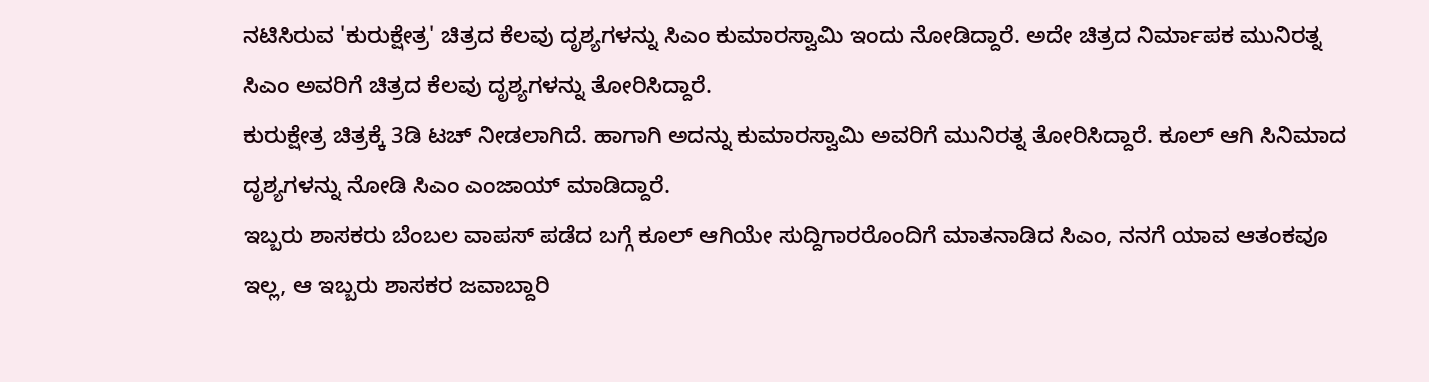ನಟಿಸಿರುವ 'ಕುರುಕ್ಷೇತ್ರ' ಚಿತ್ರದ ಕೆಲವು ದೃಶ್ಯಗಳನ್ನು ಸಿಎಂ ಕುಮಾರಸ್ವಾಮಿ ಇಂದು ನೋಡಿದ್ದಾರೆ. ಅದೇ ಚಿತ್ರದ ನಿರ್ಮಾಪಕ ಮುನಿರತ್ನ ಸಿಎಂ ಅವರಿಗೆ ಚಿತ್ರದ ಕೆಲವು ದೃಶ್ಯಗಳನ್ನು ತೋರಿಸಿದ್ದಾರೆ.
ಕುರುಕ್ಷೇತ್ರ ಚಿತ್ರಕ್ಕೆ 3ಡಿ ಟಚ್ ನೀಡಲಾಗಿದೆ. ಹಾಗಾಗಿ ಅದನ್ನು ಕುಮಾರಸ್ವಾಮಿ ಅವರಿಗೆ ಮುನಿರತ್ನ ತೋರಿಸಿದ್ದಾರೆ. ಕೂಲ್ ಆಗಿ ಸಿನಿಮಾದ ದೃಶ್ಯಗಳನ್ನು ನೋಡಿ ಸಿಎಂ ಎಂಜಾಯ್ ಮಾಡಿದ್ದಾರೆ.
ಇಬ್ಬರು ಶಾಸಕರು ಬೆಂಬಲ ವಾಪಸ್ ಪಡೆದ ಬಗ್ಗೆ ಕೂಲ್ ಆಗಿಯೇ ಸುದ್ದಿಗಾರರೊಂದಿಗೆ ಮಾತನಾಡಿದ ಸಿಎಂ, ನನಗೆ ಯಾವ ಆತಂಕವೂ ಇಲ್ಲ, ಆ ಇಬ್ಬರು ಶಾಸಕರ ಜವಾಬ್ದಾರಿ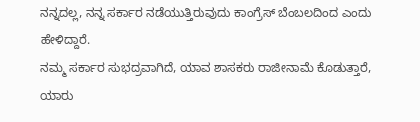ನನ್ನದಲ್ಲ, ನನ್ನ ಸರ್ಕಾರ ನಡೆಯುತ್ತಿರುವುದು ಕಾಂಗ್ರೆಸ್ ಬೆಂಬಲದಿಂದ ಎಂದು ಹೇಳಿದ್ದಾರೆ.
ನಮ್ಮ ಸರ್ಕಾರ ಸುಭದ್ರವಾಗಿದೆ, ಯಾವ ಶಾಸಕರು ರಾಜೀನಾಮೆ ಕೊಡುತ್ತಾರೆ, ಯಾರು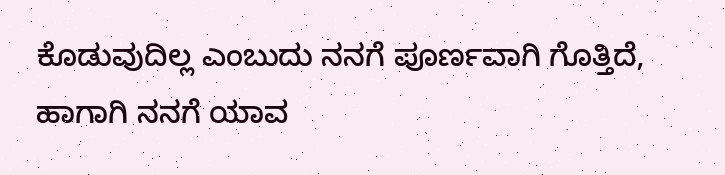ಕೊಡುವುದಿಲ್ಲ ಎಂಬುದು ನನಗೆ ಪೂರ್ಣವಾಗಿ ಗೊತ್ತಿದೆ, ಹಾಗಾಗಿ ನನಗೆ ಯಾವ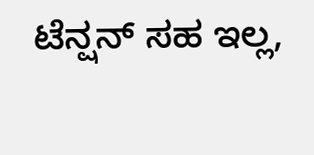ಟೆನ್ಷನ್ ಸಹ ಇಲ್ಲ,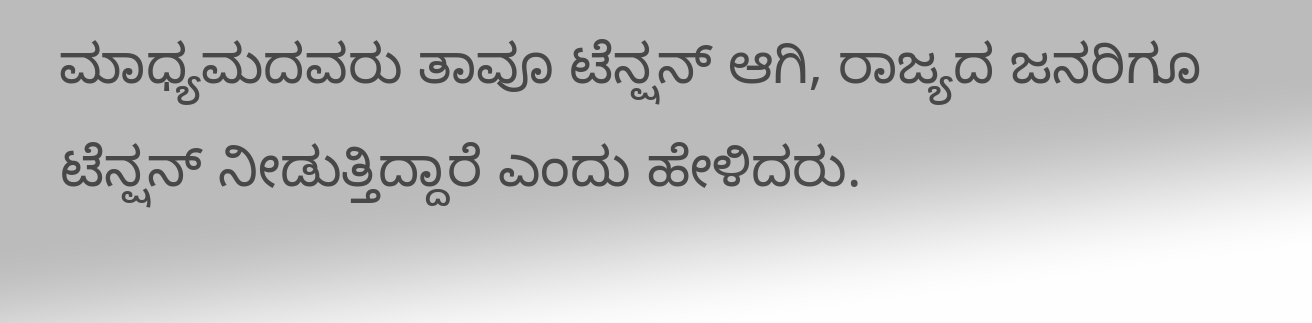ಮಾಧ್ಯಮದವರು ತಾವೂ ಟೆನ್ಷನ್ ಆಗಿ, ರಾಜ್ಯದ ಜನರಿಗೂ ಟೆನ್ಷನ್ ನೀಡುತ್ತಿದ್ದಾರೆ ಎಂದು ಹೇಳಿದರು.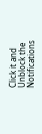Click it and Unblock the Notifications